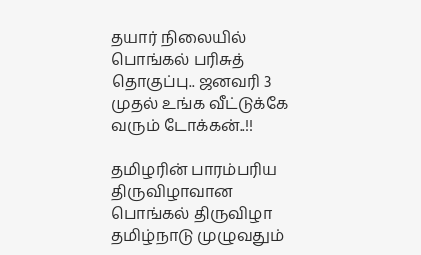தயார் நிலையில் பொங்கல் பரிசுத் தொகுப்பு.. ஜனவரி 3 முதல் உங்க வீட்டுக்கே வரும் டோக்கன்..!!

தமிழரின் பாரம்பரிய திருவிழாவான பொங்கல் திருவிழா தமிழ்நாடு முழுவதும்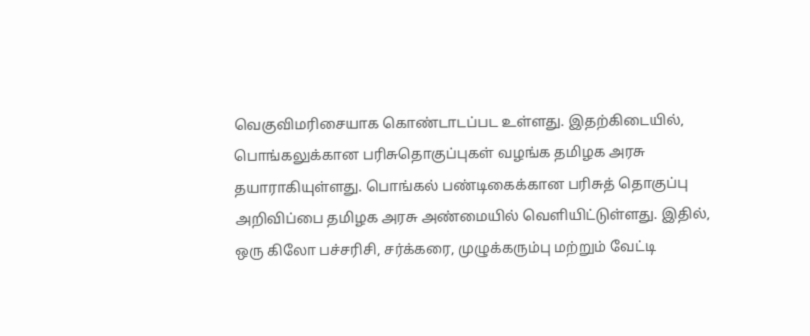வெகுவிமரிசையாக கொண்டாடப்பட உள்ளது. இதற்கிடையில், பொங்கலுக்கான பரிசுதொகுப்புகள் வழங்க தமிழக அரசு தயாராகியுள்ளது. பொங்கல் பண்டிகைக்கான பரிசுத் தொகுப்பு அறிவிப்பை தமிழக அரசு அண்மையில் வெளியிட்டுள்ளது. இதில், ஒரு கிலோ பச்சரிசி, சர்க்கரை, முழுக்கரும்பு மற்றும் வேட்டி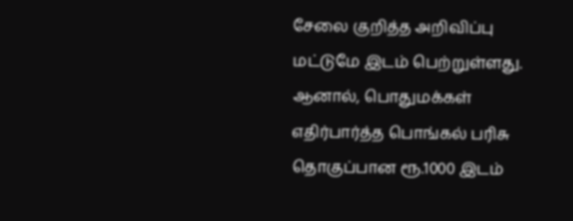சேலை குறித்த அறிவிப்பு மட்டுமே இடம் பெற்றுள்ளது. ஆனால், பொதுமக்கள் எதிர்பார்த்த பொங்கல் பரிசு தொகுப்பான ரூ.1000 இடம்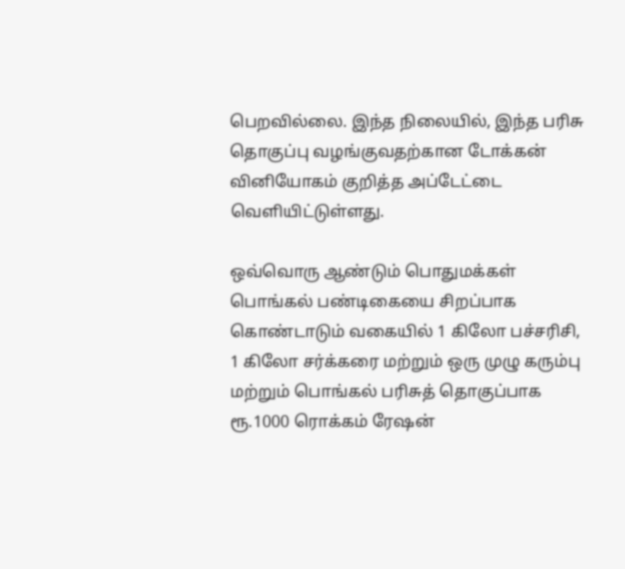பெறவில்லை. இந்த நிலையில், இந்த பரிசு தொகுப்பு வழங்குவதற்கான டோக்கன் வினியோகம் குறித்த அப்டேட்டை வெளியிட்டுள்ளது.

ஒவ்வொரு ஆண்டும் பொதுமக்கள் பொங்கல் பண்டிகையை சிறப்பாக கொண்டாடும் வகையில் 1 கிலோ பச்சரிசி, 1 கிலோ சர்க்கரை மற்றும் ஒரு முழு கரும்பு மற்றும் பொங்கல் பரிசுத் தொகுப்பாக ரூ.1000 ரொக்கம் ரேஷன்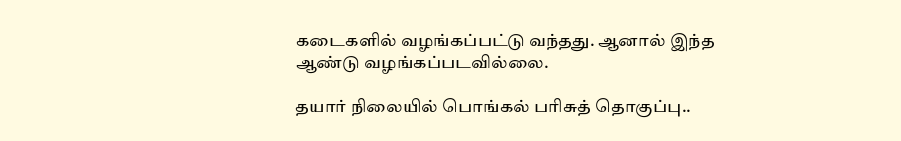கடைகளில் வழங்கப்பட்டு வந்தது. ஆனால் இந்த ஆண்டு வழங்கப்படவில்லை.

தயார் நிலையில் பொங்கல் பரிசுத் தொகுப்பு..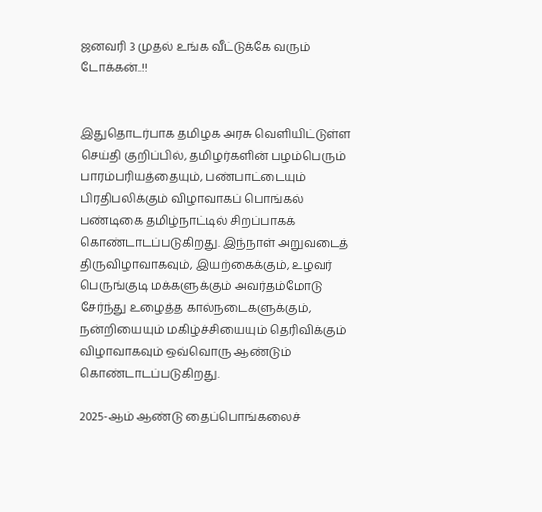ஜனவரி 3 முதல் உங்க வீட்டுக்கே வரும் டோக்கன்..!!


இதுதொடர்பாக தமிழக அரசு வெளியிட்டுள்ள செய்தி குறிப்பில், தமிழர்களின் பழம்பெரும் பாரம்பரியத்தையும், பண்பாட்டையும் பிரதிபலிக்கும் விழாவாகப் பொங்கல் பண்டிகை தமிழ்நாட்டில் சிறப்பாகக் கொண்டாடப்படுகிறது. இந்நாள் அறுவடைத் திருவிழாவாகவும், இயற்கைக்கும், உழவர் பெருங்குடி மக்களுக்கும் அவர்தம்மோடு சேர்ந்து உழைத்த கால்நடைகளுக்கும், நன்றியையும் மகிழ்ச்சியையும் தெரிவிக்கும் விழாவாகவும் ஒவ்வொரு ஆண்டும் கொண்டாடப்படுகிறது.

2025-ஆம் ஆண்டு தைப்பொங்கலைச்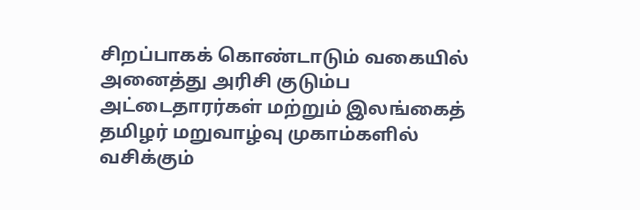சிறப்பாகக் கொண்டாடும் வகையில் அனைத்து அரிசி குடும்ப அட்டைதாரர்கள் மற்றும் இலங்கைத் தமிழர் மறுவாழ்வு முகாம்களில் வசிக்கும்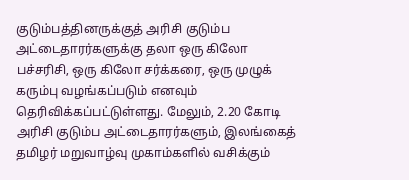குடும்பத்தினருக்குத் அரிசி குடும்ப அட்டைதாரர்களுக்கு தலா ஒரு கிலோ பச்சரிசி, ஒரு கிலோ சர்க்கரை, ஒரு முழுக் கரும்பு வழங்கப்படும் எனவும் தெரிவிக்கப்பட்டுள்ளது. மேலும், 2.20 கோடி அரிசி குடும்ப அட்டைதாரர்களும், இலங்கைத் தமிழர் மறுவாழ்வு முகாம்களில் வசிக்கும்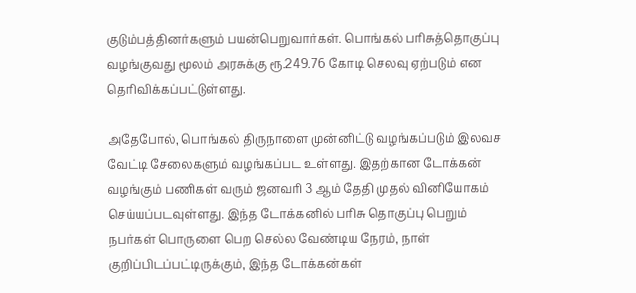குடும்பத்தினர்களும் பயன்பெறுவார்கள். பொங்கல் பரிசுத்தொகுப்பு வழங்குவது மூலம் அரசுக்கு ரூ.249.76 கோடி செலவு ஏற்படும் என தெரிவிக்கப்பட்டுள்ளது.

அதேபோல், பொங்கல் திருநாளை முன்னிட்டு வழங்கப்படும் இலவச வேட்டி சேலைகளும் வழங்கப்பட உள்ளது. இதற்கான டோக்கன் வழங்கும் பணிகள் வரும் ஜனவரி 3 ஆம் தேதி முதல் வினியோகம் செய்யப்படவுள்ளது. இந்த டோக்கனில் பரிசு தொகுப்பு பெறும் நபர்கள் பொருளை பெற செல்ல வேண்டிய நேரம், நாள் குறிப்பிடப்பட்டிருக்கும், இந்த டோக்கன்கள்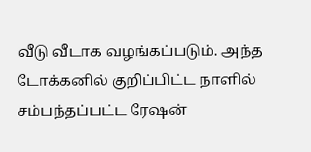வீடு வீடாக வழங்கப்படும். அந்த டோக்கனில் குறிப்பிட்ட நாளில் சம்பந்தப்பட்ட ரேஷன்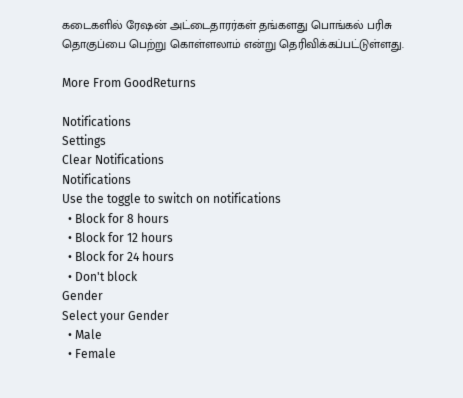கடைகளில் ரேஷன் அட்டைதாரர்கள் தங்களது பொங்கல் பரிசு தொகுப்பை பெற்று கொள்ளலாம் என்று தெரிவிக்கப்பட்டுள்ளது.

More From GoodReturns

Notifications
Settings
Clear Notifications
Notifications
Use the toggle to switch on notifications
  • Block for 8 hours
  • Block for 12 hours
  • Block for 24 hours
  • Don't block
Gender
Select your Gender
  • Male
  • Female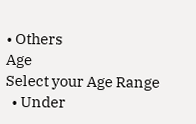• Others
Age
Select your Age Range
  • Under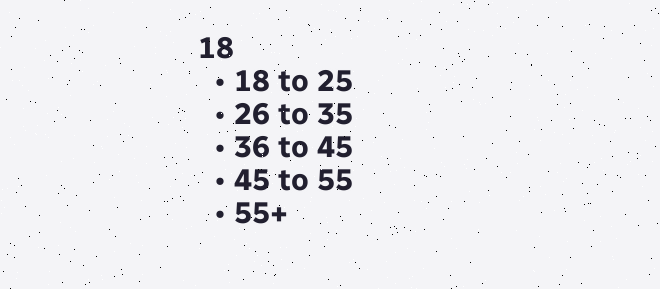18
  • 18 to 25
  • 26 to 35
  • 36 to 45
  • 45 to 55
  • 55+